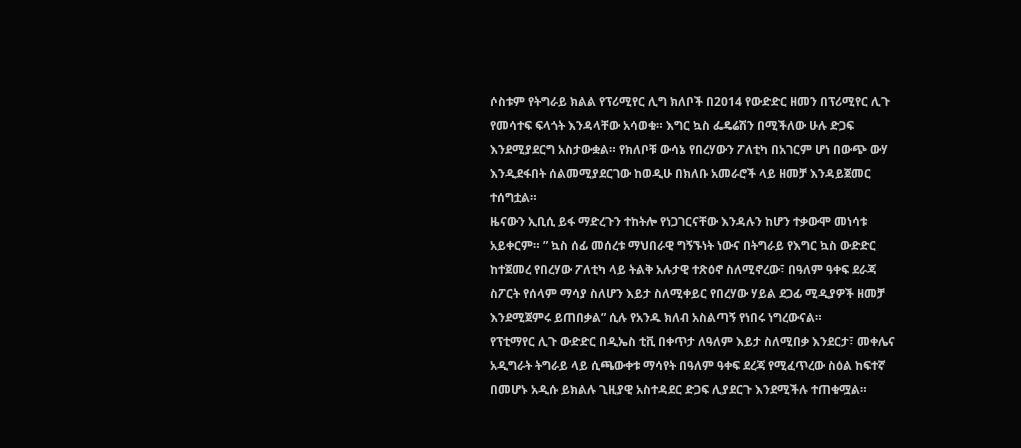ሶስቱም የትግራይ ክልል የፕሪሚየር ሊግ ክለቦች በ2014 የውድድር ዘመን በፕሪሚየር ሊጉ የመሳተፍ ፍላጎት እንዳላቸው አሳወቁ። እግር ኳስ ፌዴሬሽን በሚችለው ሁሉ ድጋፍ እንደሚያደርግ አስታውቋል። የክለቦቹ ውሳኔ የበረሃውን ፖለቲካ በአገርም ሆነ በውጭ ውሃ እንዲደፋበት ሰልመሚያደርገው ከወዲሁ በክለቡ አመራሮች ላይ ዘመቻ እንዳይጀመር ተሰግቷል።
ዜናውን ኢቢሲ ይፋ ማድረጉን ተከትሎ የነጋገርናቸው እንዳሉን ከሆን ተቃውሞ መነሳቱ አይቀርም። ” ኳስ ሰፊ መሰረቱ ማህበራዊ ግኝኙነት ነውና በትግራይ የእግር ኳስ ውድድር ከተጀመረ የበረሃው ፖለቲካ ላይ ትልቅ አሉታዊ ተጽዕኖ ስለሚኖረው፣ በዓለም ዓቀፍ ደራጃ ስፖርት የሰላም ማሳያ ስለሆን እይታ ስለሚቀይር የበረሃው ሃይል ደጋፊ ሚዲያዎች ዘመቻ እንደሚጀምሩ ይጠበቃል” ሲሉ የአንዱ ክለብ አስልጣኝ የነበሩ ነግረውናል።
የፕቲማየር ሊጉ ውድድር በዲኤስ ቲቪ በቀጥታ ለዓለም እይታ ስለሚበቃ እንደርታ፣ መቀሌና አዲግራት ትግራይ ላይ ሲጫውቀቱ ማሳየት በዓለም ዓቀፍ ደረጃ የሚፈጥረው ስዕል ከፍተኛ በመሆኑ አዲሱ ይክልሉ ጊዚያዊ አስተዳደር ድጋፍ ሊያደርጉ እንደሚችሉ ተጠቁሟል።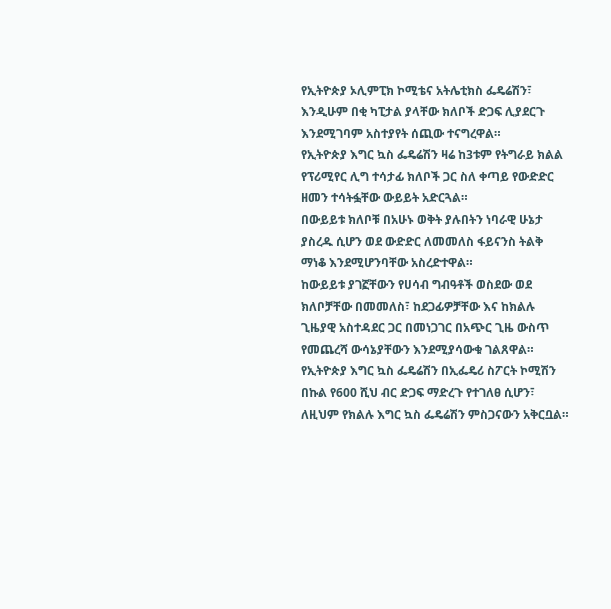የኢትዮጵያ ኦሊምፒክ ኮሚቴና አትሌቲክስ ፌዴሬሽን፣ እንዲሁም በቂ ካፒታል ያላቸው ክለቦች ድጋፍ ሊያደርጉ እንደሚገባም አስተያየት ሰጪው ተናግረዋል።
የኢትዮጵያ እግር ኳስ ፌዴሬሽን ዛሬ ከ3ቱም የትግራይ ክልል የፕሪሚየር ሊግ ተሳታፊ ክለቦች ጋር ስለ ቀጣይ የውድድር ዘመን ተሳትፏቸው ውይይት አድርጓል።
በውይይቱ ክለቦቹ በአሁኑ ወቅት ያሉበትን ነባራዊ ሁኔታ ያስረዱ ሲሆን ወደ ውድድር ለመመለስ ፋይናንስ ትልቅ ማነቆ እንደሚሆንባቸው አስረድተዋል።
ከውይይቱ ያገኟቸውን የሀሳብ ግብዓቶች ወስደው ወደ ክለቦቻቸው በመመለስ፣ ከደጋፊዎቻቸው እና ከክልሉ ጊዜያዊ አስተዳደር ጋር በመነጋገር በአጭር ጊዜ ውስጥ የመጨረሻ ውሳኔያቸውን እንደሚያሳውቁ ገልጸዋል።
የኢትዮጵያ እግር ኳስ ፌዴሬሽን በኢፌዴሪ ስፖርት ኮሚሽን በኩል የ600 ሺህ ብር ድጋፍ ማድረጉ የተገለፀ ሲሆን፣ ለዚህም የክልሉ እግር ኳስ ፌዴሬሽን ምስጋናውን አቅርቧል።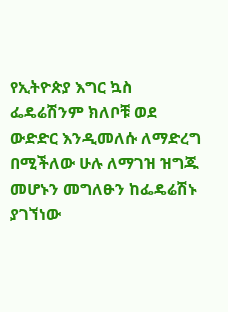የኢትዮጵያ እግር ኳስ ፌዴሬሽንም ክለቦቹ ወደ ውድድር እንዲመለሱ ለማድረግ በሚችለው ሁሉ ለማገዝ ዝግጁ መሆኑን መግለፁን ከፌዴሬሽኑ ያገኘነው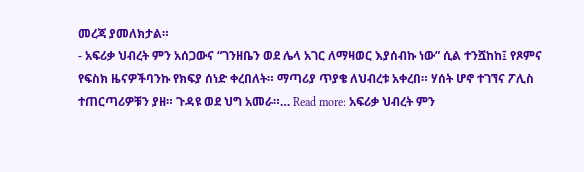መረጃ ያመለክታል።
- አፍሪቃ ህብረት ምን አሰጋውና “ገንዘቤን ወደ ሌላ አገር ለማዛወር እያሰብኩ ነው” ሲል ተንሿከከ፤ የጾምና የፍስክ ዜናዎችባንኩ የክፍያ ሰነድ ቀረበለት። ማጣሪያ ጥያቄ ለህብረቱ አቀረበ። ሃሰት ሆኖ ተገኘና ፖሊስ ተጠርጣሪዎቹን ያዘ። ጉዳዩ ወደ ህግ አመራ።… Read more: አፍሪቃ ህብረት ምን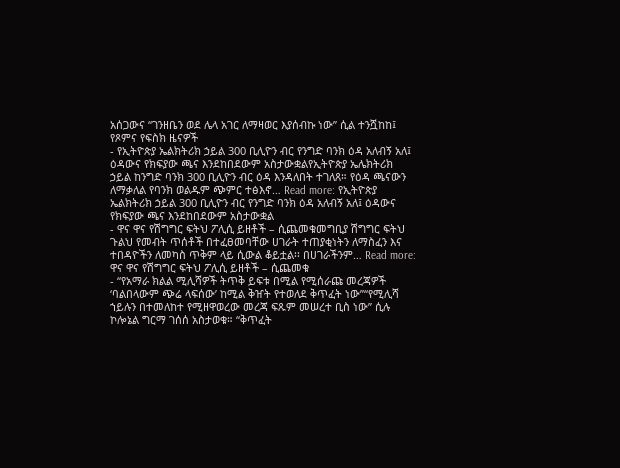አሰጋውና “ገንዘቤን ወደ ሌላ አገር ለማዛወር እያሰብኩ ነው” ሲል ተንሿከከ፤ የጾምና የፍስክ ዜናዎች
- የኢትዮጵያ ኤልክትሪክ ኃይል 300 ቢሊዮን ብር የንግድ ባንክ ዕዳ አለብኝ አለ፤ ዕዳውና የክፍያው ጫና እንደከበደውም አስታውቋልየኢትዮጵያ ኤሌክትሪክ ኃይል ከንግድ ባንክ 300 ቢሊዮን ብር ዕዳ እንዳለበት ተገለጸ። የዕዳ ጫናውን ለማቃለል የባንክ ወልዱም ጭምር ተፅእኖ… Read more: የኢትዮጵያ ኤልክትሪክ ኃይል 300 ቢሊዮን ብር የንግድ ባንክ ዕዳ አለብኝ አለ፤ ዕዳውና የክፍያው ጫና እንደከበደውም አስታውቋል
- ዋና ዋና የሽግግር ፍትህ ፖሊሲ ይዘቶች – ሲጨመቁመግቢያ ሽግግር ፍትህ ጉልህ የመብት ጥሰቶች በተፈፀመባቸው ሀገራት ተጠያቂነትን ለማስፈን እና ተበዳዮችን ለመካስ ጥቅም ላይ ሲውል ቆይቷል፡፡ በሀገራችንም… Read more: ዋና ዋና የሽግግር ፍትህ ፖሊሲ ይዘቶች – ሲጨመቁ
- “የአማራ ክልል ሚሊሻዎች ትጥቅ ይፍቱ በሚል የሚሰራጩ መረጃዎች ‘ባልበላውም ጭሬ ላፍሰው’ ከሚል ቅዠት የተወለደ ቅጥፈት ነው”“የሚሊሻ ኀይሉን በተመለከተ የሚዘዋወረው መረጃ ፍጹም መሠረተ ቢስ ነው” ሲሉ ኮሎኔል ግርማ ገሰሰ አስታወቁ። “ቅጥፈት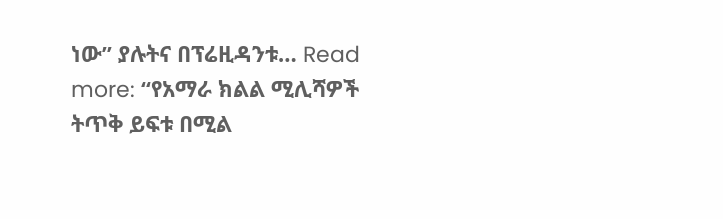ነው” ያሉትና በፕሬዚዳንቱ… Read more: “የአማራ ክልል ሚሊሻዎች ትጥቅ ይፍቱ በሚል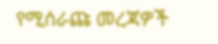የሚሰራጩ መረጃዎች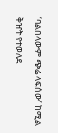‘ባልበላውም ጭሬ ላፍሰው’ ከሚል ቅዠት የተወለደ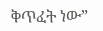ቅጥፈት ነው”